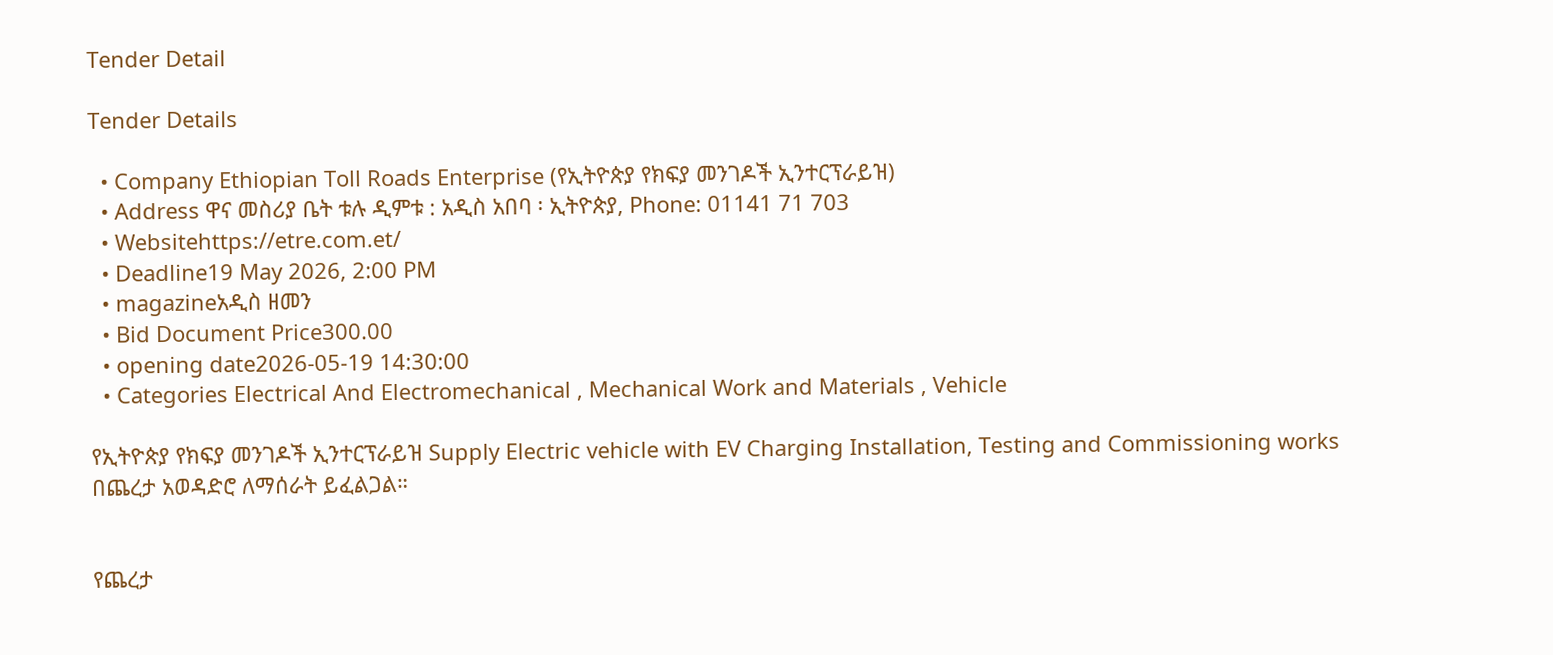Tender Detail

Tender Details

  • Company Ethiopian Toll Roads Enterprise (የኢትዮጵያ የክፍያ መንገዶች ኢንተርፕራይዝ)
  • Address ዋና መስሪያ ቤት ቱሉ ዲምቱ : አዲስ አበባ ፡ ኢትዮጵያ, Phone: 01141 71 703
  • Websitehttps://etre.com.et/
  • Deadline19 May 2026, 2:00 PM
  • magazineአዲስ ዘመን
  • Bid Document Price300.00
  • opening date2026-05-19 14:30:00
  • Categories Electrical And Electromechanical , Mechanical Work and Materials , Vehicle

የኢትዮጵያ የክፍያ መንገዶች ኢንተርፕራይዝ Supply Electric vehicle with EV Charging Installation, Testing and Commissioning works በጨረታ አወዳድሮ ለማሰራት ይፈልጋል።


የጨረታ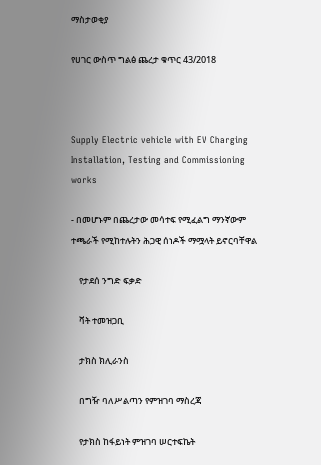ማስታወቂያ

የሀገር ውስጥ ግልፅ ጨረታ ቁጥር 43/2018



Supply Electric vehicle with EV Charging Installation, Testing and Commissioning works

- በመሆኑም በጨረታው መሳተፍ የሚፈልግ ማንኛውም ተጫራች የሚከተሉትን ሕጋዊ ሰነዶች ማሟላት ይኖርባቸዋል

    የታደሰ ንግድ ፍቃድ

    ቫት ተመዝጋቢ

    ታክስ ክሊራንስ

    በግዥ ባለሥልጣን የምዝገባ ማስረጃ

    የታክስ ከፋይነት ምዝገባ ሠርተፍኬት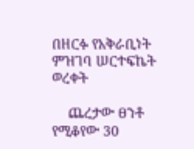በዘርፉ የአቅራቢነት ምዝገባ ሠርተፍኬት ወረቀት

    ጨረታው ፀንቶ የሚቆየው 30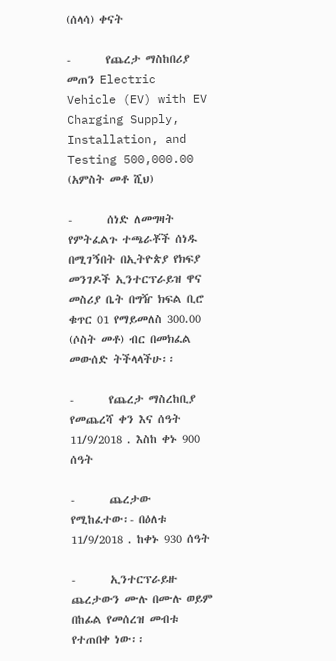(ሰላሳ) ቀናት

-       የጨረታ ማስከበሪያ መጠን Electric Vehicle (EV) with EV Charging Supply, Installation, and Testing 500,000.00 (አምስት መቶ ሺህ)

-       ሰነድ ለመግዛት የምትፈልጉ ተጫራቾች ሰነዱ በሚገኝበት በኢትዮጵያ የክፍያ መንገዶች ኢንተርፕራይዝ ዋና መስሪያ ቤት በግዥ ክፍል ቢሮ ቁጥር 01 የማይመለስ 300.00 (ሶስት መቶ) ብር በመክፈል መውሰድ ትችላላችሁ፡፡

-       የጨረታ ማስረከቢያ የመጨረሻ ቀን እና ሰዓት 11/9/2018 . እስከ ቀኑ 900 ሰዓት

-       ጨረታው የሚከፈተው፡- በዕለቱ 11/9/2018 . ከቀኑ 930 ሰዓት

-       ኢንተርፕራይዙ ጨረታውን ሙሉ በሙሉ ወይም በከፊል የመሰረዝ መብቱ የተጠበቀ ነው፡፡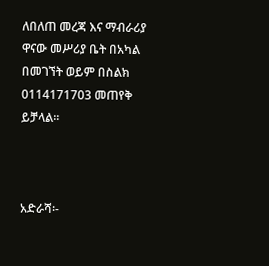ለበለጠ መረጃ እና ማብራሪያ ዋናው መሥሪያ ቤት በአካል በመገኘት ወይም በስልክ 0114171703 መጠየቅ ይቻላል፡፡



አድራሻ፡-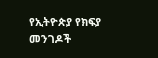የኢትዮጵያ የክፍያ መንገዶች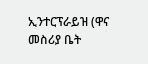ኢንተርፕራይዝ (ዋና መስሪያ ቤት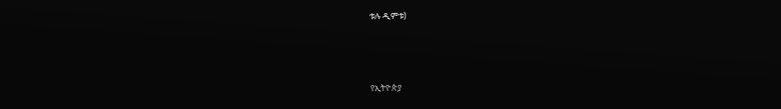ቱሉ ዲምቱ)



የኢትዮጵያ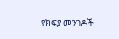የክፍያ መንገዶች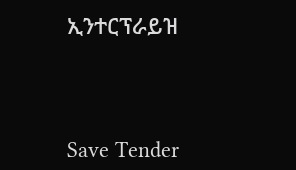ኢንተርፕራይዝ



Save Tender